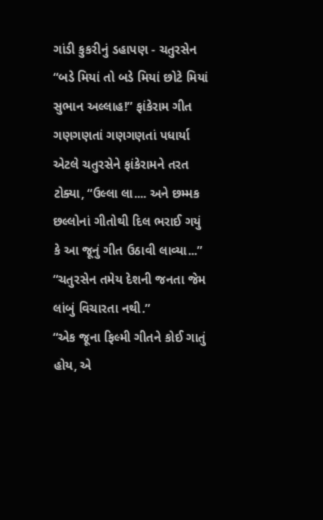ગાંડી કુકરીનું ડહાપણ - ચતુરસેન
“બડે મિયાં તો બડે મિયાં છોટે મિયાં સુભાન અલ્લાહ!” ફાંકેરામ ગીત ગણગણતાં ગણગણતાં પધાર્યા એટલે ચતુરસેને ફાંકેરામને તરત ટોક્યા, “ઉલ્લા લા.... અને છમ્મક છલ્લોનાં ગીતોથી દિલ ભરાઈ ગયું કે આ જૂનું ગીત ઉઠાવી લાવ્યા...”
“ચતુરસેન તમેય દેશની જનતા જેમ લાંબું વિચારતા નથી.”
“એક જૂના ફિલ્મી ગીતને કોઈ ગાતું હોય, એ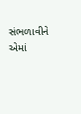સંભળાવીને એમાં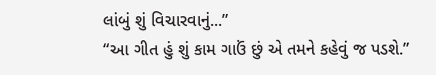લાંબું શું વિચારવાનું...”
“આ ગીત હું શું કામ ગાઉં છું એ તમને કહેવું જ પડશે.”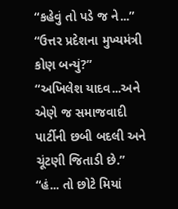“કહેવું તો પડે જ ને...”
“ઉત્તર પ્રદેશના મુખ્યમંત્રી કોણ બન્યું?”
“અખિલેશ યાદવ...અને એણે જ સમાજવાદી પાર્ટીની છબી બદલી અને ચૂંટણી જિતાડી છે.”
“હં... તો છોટે મિયાં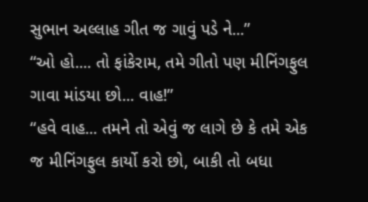સુભાન અલ્લાહ ગીત જ ગાવું પડે ને...”
“ઓ હો.... તો ફાંકેરામ, તમે ગીતો પણ મીનિંગફુલ ગાવા માંડયા છો... વાહ!”
“હવે વાહ... તમને તો એવું જ લાગે છે કે તમે એક જ મીનિંગફુલ કાર્યો કરો છો, બાકી તો બધા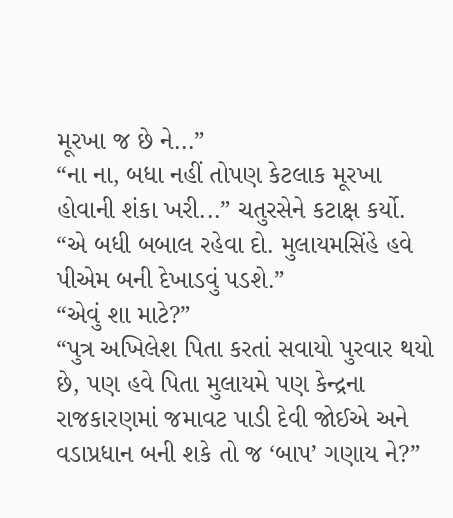મૂરખા જ છે ને...”
“ના ના, બધા નહીં તોપણ કેટલાક મૂરખા હોવાની શંકા ખરી...” ચતુરસેને કટાક્ષ કર્યો.
“એ બધી બબાલ રહેવા દો. મુલાયમસિંહે હવે પીએમ બની દેખાડવું પડશે.”
“એવું શા માટે?”
“પુત્ર અખિલેશ પિતા કરતાં સવાયો પુરવાર થયો છે, પણ હવે પિતા મુલાયમે પણ કેન્દ્રના રાજકારણમાં જમાવટ પાડી દેવી જોઈએ અને વડાપ્રધાન બની શકે તો જ ‘બાપ’ ગણાય ને?”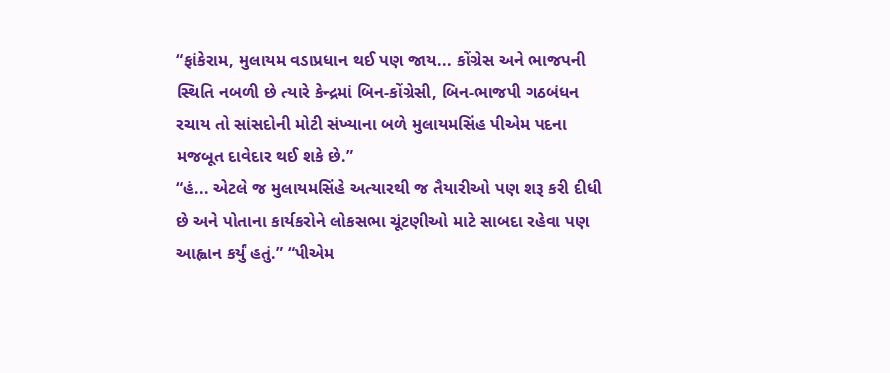“ફાંકેરામ, મુલાયમ વડાપ્રધાન થઈ પણ જાય... કોંગ્રેસ અને ભાજપની સ્થિતિ નબળી છે ત્યારે કેન્દ્રમાં બિન-કોંગ્રેસી, બિન-ભાજપી ગઠબંધન રચાય તો સાંસદોની મોટી સંખ્યાના બળે મુલાયમસિંહ પીએમ પદના મજબૂત દાવેદાર થઈ શકે છે.”
“હં... એટલે જ મુલાયમસિંહે અત્યારથી જ તૈયારીઓ પણ શરૂ કરી દીધી છે અને પોતાના કાર્યકરોને લોકસભા ચૂંટણીઓ માટે સાબદા રહેવા પણ આહ્વાન કર્યું હતું.” “પીએમ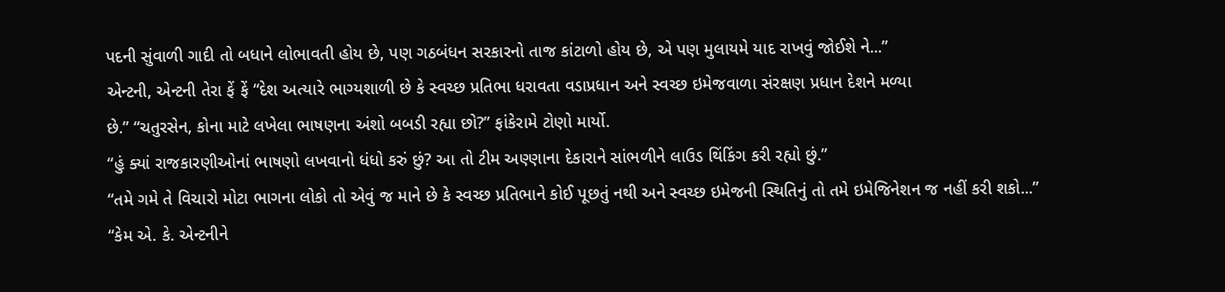પદની સુંવાળી ગાદી તો બધાને લોભાવતી હોય છે, પણ ગઠબંધન સરકારનો તાજ કાંટાળો હોય છે, એ પણ મુલાયમે યાદ રાખવું જોઈશે ને...”
એન્ટની, એન્ટની તેરા ફેં ફેં “દેશ અત્યારે ભાગ્યશાળી છે કે સ્વચ્છ પ્રતિભા ધરાવતા વડાપ્રધાન અને સ્વચ્છ ઇમેજવાળા સંરક્ષણ પ્રધાન દેશને મળ્યા
છે.” “ચતુરસેન, કોના માટે લખેલા ભાષણના અંશો બબડી રહ્યા છો?” ફાંકેરામે ટોણો માર્યો.
“હું ક્યાં રાજકારણીઓનાં ભાષણો લખવાનો ધંધો કરું છું? આ તો ટીમ અણ્ણાના દેકારાને સાંભળીને લાઉડ થિંકિંગ કરી રહ્યો છું.”
“તમે ગમે તે વિચારો મોટા ભાગના લોકો તો એવું જ માને છે કે સ્વચ્છ પ્રતિભાને કોઈ પૂછતું નથી અને સ્વચ્છ ઇમેજની સ્થિતિનું તો તમે ઇમેજિનેશન જ નહીં કરી શકો...”
“કેમ એ. કે. એન્ટનીને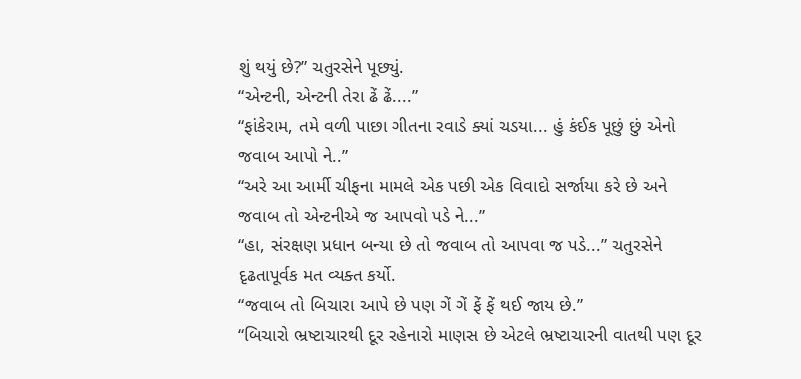શું થયું છે?” ચતુરસેને પૂછ્યું.
“એન્ટની, એન્ટની તેરા ઢેં ઢેં....”
“ફાંકેરામ, તમે વળી પાછા ગીતના રવાડે ક્યાં ચડયા... હું કંઈક પૂછું છું એનો જવાબ આપો ને..”
“અરે આ આર્મી ચીફના મામલે એક પછી એક વિવાદો સર્જાયા કરે છે અને જવાબ તો એન્ટનીએ જ આપવો પડે ને...”
“હા, સંરક્ષણ પ્રધાન બન્યા છે તો જવાબ તો આપવા જ પડે...” ચતુરસેને દૃઢતાપૂર્વક મત વ્યક્ત કર્યો.
“જવાબ તો બિચારા આપે છે પણ ગેં ગેં ફેં ફેં થઈ જાય છે.”
“બિચારો ભ્રષ્ટાચારથી દૂર રહેનારો માણસ છે એટલે ભ્રષ્ટાચારની વાતથી પણ દૂર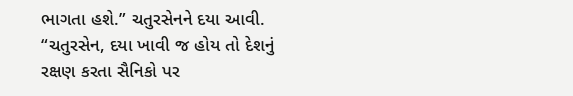ભાગતા હશે.” ચતુરસેનને દયા આવી.
“ચતુરસેન, દયા ખાવી જ હોય તો દેશનું રક્ષણ કરતા સૈનિકો પર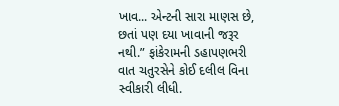ખાવ... એન્ટની સારા માણસ છે, છતાં પણ દયા ખાવાની જરૂર નથી.” ફાંકેરામની ડહાપણભરી વાત ચતુરસેને કોઈ દલીલ વિના સ્વીકારી લીધી.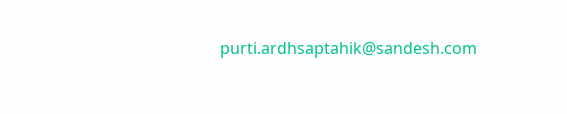purti.ardhsaptahik@sandesh.com